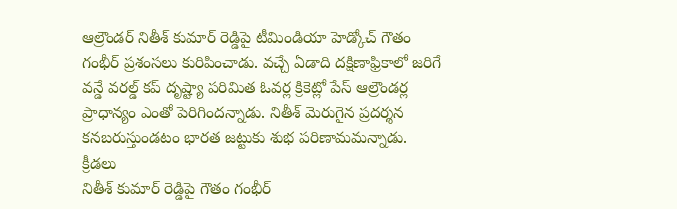ఆల్రౌండర్ నితీశ్ కుమార్ రెడ్డిపై టీమిండియా హెడ్కోచ్ గౌతం గంభీర్ ప్రశంసలు కురిపించాడు. వచ్చే ఏడాది దక్షిణాఫ్రికాలో జరిగే వన్డే వరల్డ్ కప్ దృష్ట్యా పరిమిత ఓవర్ల క్రికెట్లో పేస్ ఆల్రౌండర్ల ప్రాధాన్యం ఎంతో పెరిగిందన్నాడు. నితీశ్ మెరుగైన ప్రదర్శన కనబరుస్తుండటం భారత జట్టుకు శుభ పరిణామమన్నాడు.
క్రీడలు
నితీశ్ కుమార్ రెడ్డిపై గౌతం గంభీర్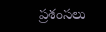ప్రశంసలు